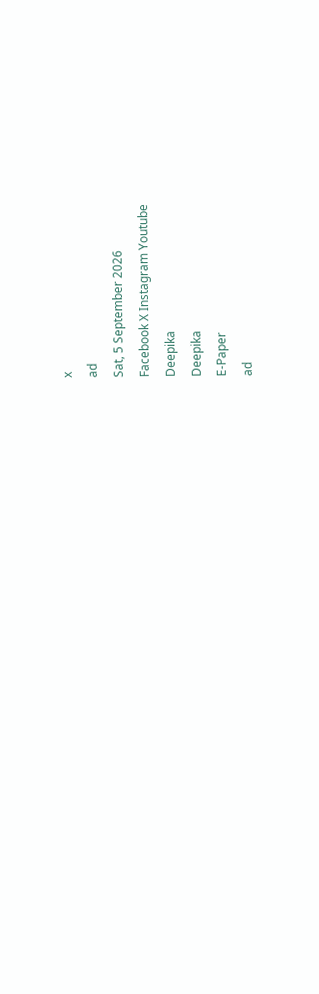x
ad
Sat, 5 September 2026
Facebook X Instagram Youtube
Deepika
Deepika
E-Paper
ad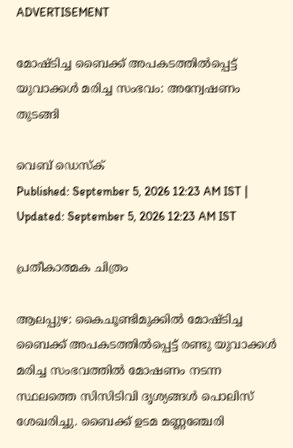ADVERTISEMENT

മോഷ്ടിച്ച ബൈക്ക് അപകടത്തിൽപ്പെട്ട് യുവാക്കൾ മരിച്ച സംഭവം: അന്വേഷണം തുടങ്ങി

വെബ് ഡെസ്ക്
Published: September 5, 2026 12:23 AM IST | Updated: September 5, 2026 12:23 AM IST

പ്രതീകാത്മക ചിത്രം

ആലപ്പുഴ: കൈചൂണ്ടിമുക്കിൽ മോഷ്ടിച്ച ബൈക്ക് അപകടത്തിൽപ്പെട്ട് രണ്ടു യുവാക്കൾ മരിച്ച സംഭവത്തിൽ മോഷണം നടന്ന സ്ഥലത്തെ സിസിടിവി ദൃശ്യങ്ങൾ പൊലിസ് ശേഖരിച്ചു. ബൈക്ക് ഉടമ മണ്ണഞ്ചേരി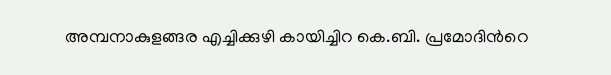അമ്പനാകുളങ്ങര എച്ചിക്കുഴി കായിച്ചിറ കെ.ബി. പ്രമോദിന്‍റെ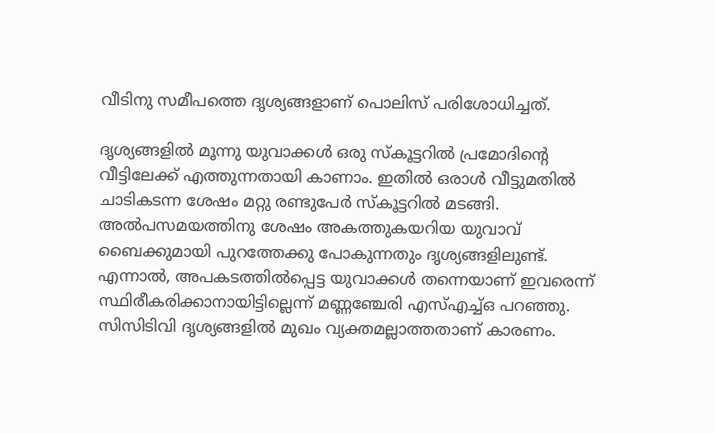വീടിനു സമീപത്തെ ദൃശ്യങ്ങളാണ് പൊലിസ് പരിശോധിച്ചത്.

ദൃശ്യങ്ങളിൽ മൂന്നു യുവാക്കൾ ഒരു സ്കൂട്ടറിൽ പ്രമോദിന്‍റെ വീട്ടിലേക്ക് എത്തുന്നതായി കാണാം. ഇതിൽ ഒരാൾ വീട്ടുമതിൽ ചാടികടന്ന ശേഷം മറ്റു രണ്ടുപേർ സ്കൂട്ടറിൽ മടങ്ങി. അൽപസമയത്തിനു ശേഷം അകത്തുകയറിയ യുവാവ് ബൈക്കുമായി പുറത്തേക്കു പോകുന്നതും ദൃശ്യങ്ങളിലുണ്ട്. എന്നാൽ, അപകടത്തിൽപ്പെട്ട യുവാക്കൾ തന്നെയാണ് ഇവരെന്ന് സ്ഥിരീകരിക്കാനായിട്ടില്ലെന്ന് മണ്ണഞ്ചേരി എസ്എച്ച്ഒ പറഞ്ഞു. സിസിടിവി ദൃശ്യങ്ങളിൽ മുഖം വ്യക്തമല്ലാത്തതാണ് കാരണം.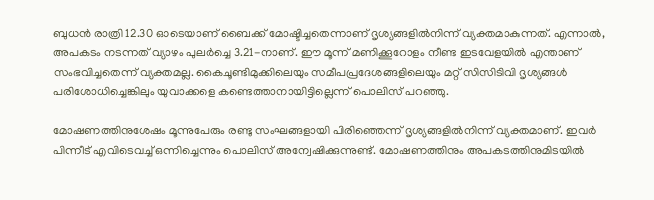ബുധൻ രാത്രി 12.30 ഓടെയാണ് ബൈക്ക് മോഷ്ടിച്ചതെന്നാണ് ദൃശ്യങ്ങളിൽനിന്ന് വ്യക്തമാകുന്നത്. എന്നാൽ, അപകടം നടന്നത് വ്യാഴം പുലർച്ചെ 3.21-നാണ്. ഈ മൂന്ന് മണിക്കൂറോളം നീണ്ട ഇടവേളയിൽ എന്താണ് സംഭവിച്ചതെന്ന് വ്യക്തമല്ല. കൈചൂണ്ടിമുക്കിലെയും സമീപപ്രദേശങ്ങളിലെയും മറ്റ് സിസിടിവി ദൃശ്യങ്ങൾ പരിശോധിച്ചെങ്കിലും യുവാക്കളെ കണ്ടെത്താനായിട്ടില്ലെന്ന് പൊലിസ് പറഞ്ഞു.

മോഷണത്തിനുശേഷം മൂന്നുപേരും രണ്ടു സംഘങ്ങളായി പിരിഞ്ഞെന്ന് ദൃശ്യങ്ങളിൽനിന്ന് വ്യക്തമാണ്. ഇവർ പിന്നീട് എവിടെവച്ച് ഒന്നിച്ചെന്നും പൊലിസ് അന്വേഷിക്കുന്നുണ്ട്. മോഷണത്തിനും അപകടത്തിനുമിടയിൽ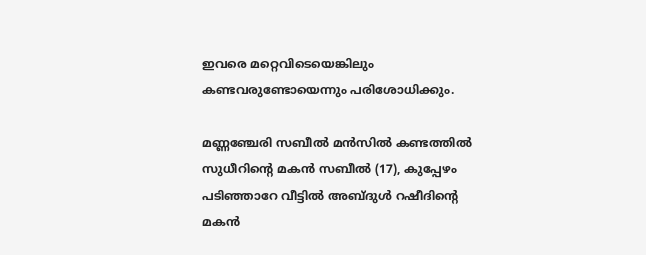ഇവരെ മറ്റെവിടെയെങ്കിലും കണ്ടവരുണ്ടോയെന്നും പരിശോധിക്കും.

മണ്ണഞ്ചേരി സബീൽ മൻസിൽ കണ്ടത്തിൽ സുധീറിന്‍റെ മകൻ സബീൽ (17), കുപ്പേഴം പടിഞ്ഞാറേ വീട്ടിൽ അബ്ദുൾ റഷീദിന്‍റെ മകൻ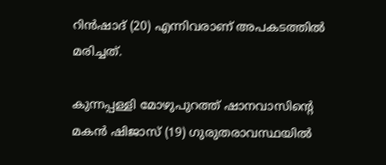റിൻഷാദ് (20) എന്നിവരാണ് അപകടത്തിൽ മരിച്ചത്.

കുന്നപ്പള്ളി മോഴുപുറത്ത് ഷാനവാസിന്‍റെ മകൻ ഷിജാസ് (19) ഗുരുതരാവസ്ഥയിൽ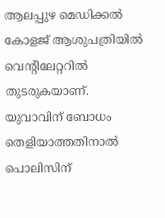ആലപ്പുഴ മെഡിക്കൽ കോളജ് ആശുപത്രിയിൽ വെന്‍റിലേറ്ററിൽ തുടരുകയാണ്. യുവാവിന് ബോധം തെളിയാത്തതിനാൽ പൊലിസിന്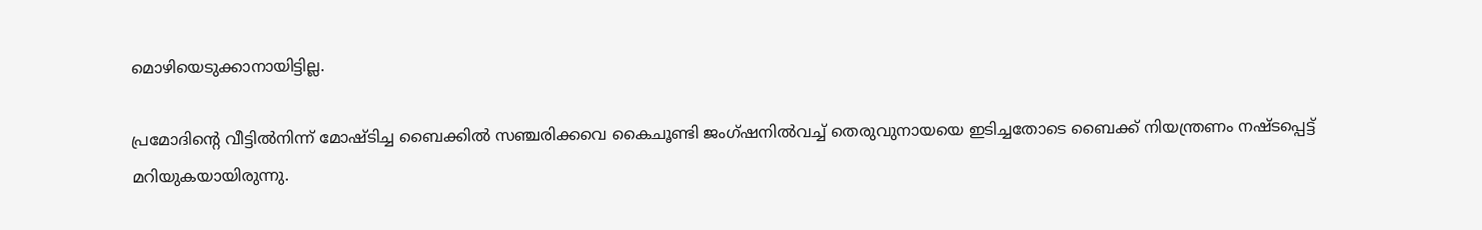മൊഴിയെടുക്കാനായിട്ടില്ല.

പ്രമോദിന്‍റെ വീട്ടിൽനിന്ന് മോഷ്ടിച്ച ബൈക്കിൽ സഞ്ചരിക്കവെ കൈചൂണ്ടി ജംഗ്ഷനിൽവച്ച് തെരുവുനായയെ ഇടിച്ചതോടെ ബൈക്ക് നിയന്ത്രണം നഷ്ടപ്പെട്ട് മറിയുകയായിരുന്നു.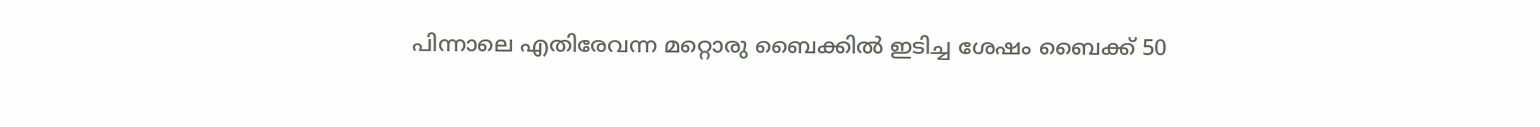പിന്നാലെ എതിരേവന്ന മറ്റൊരു ബൈക്കിൽ ഇടിച്ച ശേഷം ബൈക്ക് 50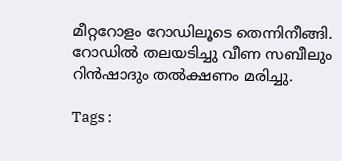മീറ്ററോളം റോഡിലൂടെ തെന്നിനീങ്ങി. റോഡിൽ തലയടിച്ചു വീണ സബീലും റിൻഷാദും തൽക്ഷണം മരിച്ചു.

Tags :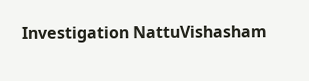Investigation NattuVishasham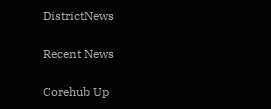DistrictNews

Recent News

Corehub Up